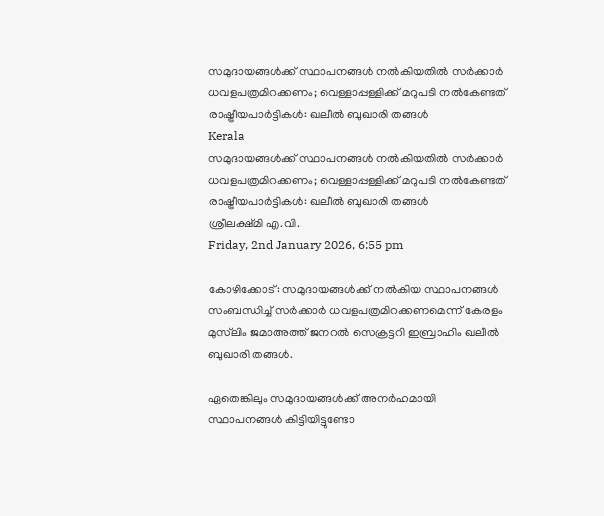സമുദായങ്ങൾക്ക് സ്ഥാപനങ്ങൾ നൽകിയതിൽ സർക്കാർ ധവളപത്രമിറക്കണം; വെള്ളാപ്പള്ളിക്ക് മറുപടി നൽകേണ്ടത് രാഷ്ട്രീയപാർട്ടികൾ: ഖലീൽ ബുഖാരി തങ്ങൾ
Kerala
സമുദായങ്ങൾക്ക് സ്ഥാപനങ്ങൾ നൽകിയതിൽ സർക്കാർ ധവളപത്രമിറക്കണം; വെള്ളാപ്പള്ളിക്ക് മറുപടി നൽകേണ്ടത് രാഷ്ട്രീയപാർട്ടികൾ: ഖലീൽ ബുഖാരി തങ്ങൾ
ശ്രീലക്ഷ്മി എ.വി.
Friday, 2nd January 2026, 6:55 pm

കോഴിക്കോട്: സമുദായങ്ങൾക്ക് നൽകിയ സ്ഥാപനങ്ങൾ സംബന്ധിച്ച് സർക്കാർ ധവളപത്രമിറക്കണമെന്ന് കേരളം മുസ്‌ലിം ജമാഅത്ത് ജനറൽ സെക്രട്ടറി ഇബ്രാഹിം ഖലീൽ ബുഖാരി തങ്ങൾ.

ഏതെങ്കിലും സമുദായങ്ങൾക്ക് അനർഹമായി സ്ഥാപനങ്ങൾ കിട്ടിയിട്ടുണ്ടോ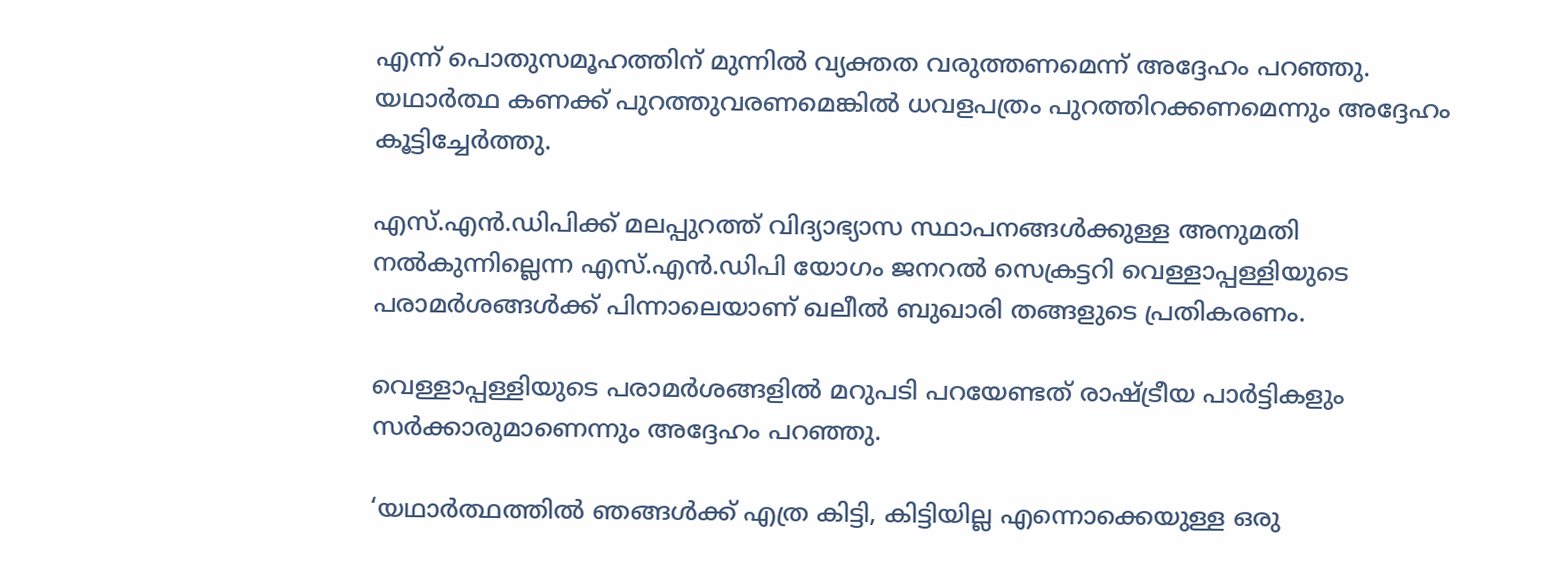എന്ന് പൊതുസമൂഹത്തിന് മുന്നിൽ വ്യക്തത വരുത്തണമെന്ന് അദ്ദേഹം പറഞ്ഞു. യഥാർത്ഥ കണക്ക് പുറത്തുവരണമെങ്കിൽ ധവളപത്രം പുറത്തിറക്കണമെന്നും അദ്ദേഹം കൂട്ടിച്ചേർത്തു.

എസ്.എൻ.ഡിപിക്ക് മലപ്പുറത്ത് വിദ്യാഭ്യാസ സ്ഥാപനങ്ങൾക്കുള്ള അനുമതി നൽകുന്നില്ലെന്ന എസ്.എൻ.ഡിപി യോഗം ജനറൽ സെക്രട്ടറി വെള്ളാപ്പള്ളിയുടെ പരാമർശങ്ങൾക്ക് പിന്നാലെയാണ് ഖലീൽ ബുഖാരി തങ്ങളുടെ പ്രതികരണം.

വെള്ളാപ്പള്ളിയുടെ പരാമർശങ്ങളിൽ മറുപടി പറയേണ്ടത് രാഷ്ട്രീയ പാർട്ടികളും സർക്കാരുമാണെന്നും അദ്ദേഹം പറഞ്ഞു.

‘യഥാർത്ഥത്തിൽ ഞങ്ങൾക്ക് എത്ര കിട്ടി, കിട്ടിയില്ല എന്നൊക്കെയുള്ള ഒരു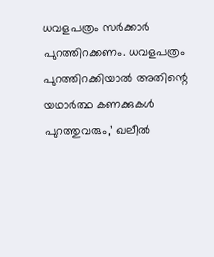ധവളപത്രം സർക്കാർ പുറത്തിറക്കണം. ധവളപത്രം പുറത്തിറക്കിയാൽ അതിന്റെ യഥാർത്ഥ കണക്കുകൾ പുറത്തുവരും,’ ഖലീൽ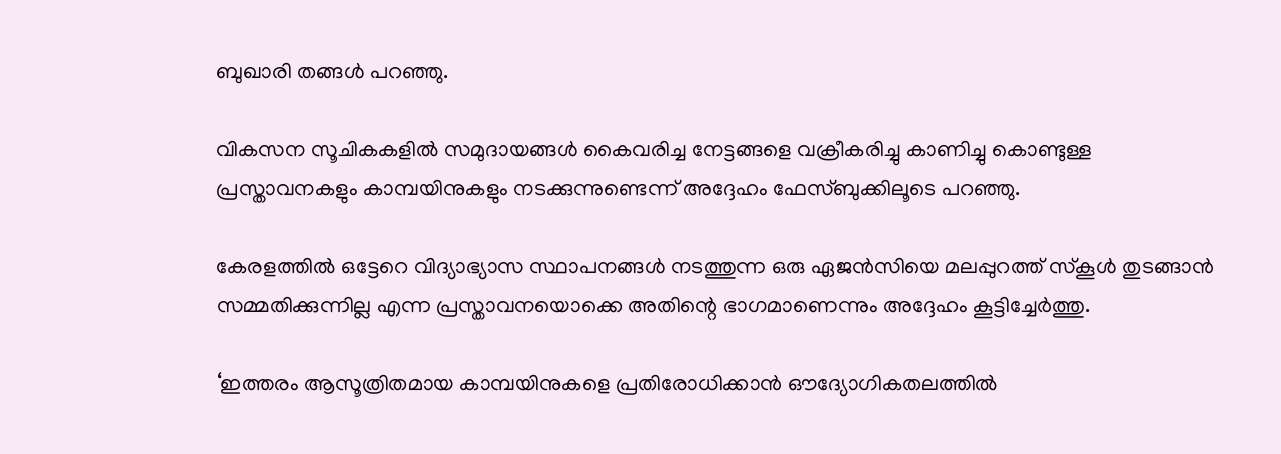ബുഖാരി തങ്ങൾ പറഞ്ഞു.

വികസന സൂചികകളിൽ സമുദായങ്ങൾ കൈവരിച്ച നേട്ടങ്ങളെ വക്രീകരിച്ചു കാണിച്ചു കൊണ്ടുള്ള പ്രസ്താവനകളും കാമ്പയിനുകളും നടക്കുന്നുണ്ടെന്ന് അദ്ദേഹം ഫേസ്ബുക്കിലൂടെ പറഞ്ഞു.

കേരളത്തിൽ ഒട്ടേറെ വിദ്യാഭ്യാസ സ്ഥാപനങ്ങൾ നടത്തുന്ന ഒരു ഏജൻസിയെ മലപ്പുറത്ത് സ്കൂൾ തുടങ്ങാൻ സമ്മതിക്കുന്നില്ല എന്ന പ്രസ്താവനയൊക്കെ അതിന്റെ ഭാഗമാണെന്നും അദ്ദേഹം കൂട്ടിച്ചേർത്തു.

‘ഇത്തരം ആസൂത്രിതമായ കാമ്പയിനുകളെ പ്രതിരോധിക്കാൻ ഔദ്യോഗികതലത്തിൽ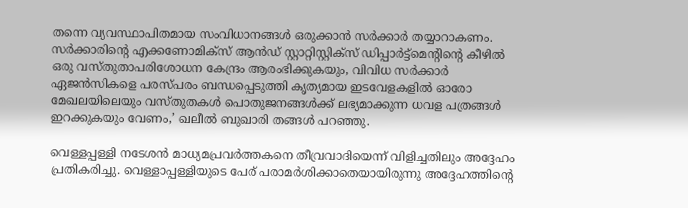തന്നെ വ്യവസ്ഥാപിതമായ സംവിധാനങ്ങൾ ഒരുക്കാൻ സർക്കാർ തയ്യാറാകണം. സർക്കാരിന്റെ എക്കണോമിക്സ് ആൻഡ് സ്റ്റാറ്റിസ്റ്റിക്സ് ഡിപ്പാർട്ട്മെന്റിന്റെ കീഴിൽ ഒരു വസ്തുതാപരിശോധന കേന്ദ്രം ആരംഭിക്കുകയും, വിവിധ സർക്കാർ ഏജൻസികളെ പരസ്പരം ബന്ധപ്പെടുത്തി കൃത്യമായ ഇടവേളകളിൽ ഓരോ മേഖലയിലെയും വസ്തുതകൾ പൊതുജനങ്ങൾക്ക് ലഭ്യമാക്കുന്ന ധവള പത്രങ്ങൾ ഇറക്കുകയും വേണം,’ ഖലീൽ ബുഖാരി തങ്ങൾ പറഞ്ഞു.

വെള്ളപ്പള്ളി നടേശൻ മാധ്യമപ്രവർത്തകനെ തീവ്രവാദിയെന്ന് വിളിച്ചതിലും അദ്ദേഹം പ്രതികരിച്ചു. വെള്ളാപ്പള്ളിയുടെ പേര് പരാമർശിക്കാതെയായിരുന്നു അദ്ദേഹത്തിന്റെ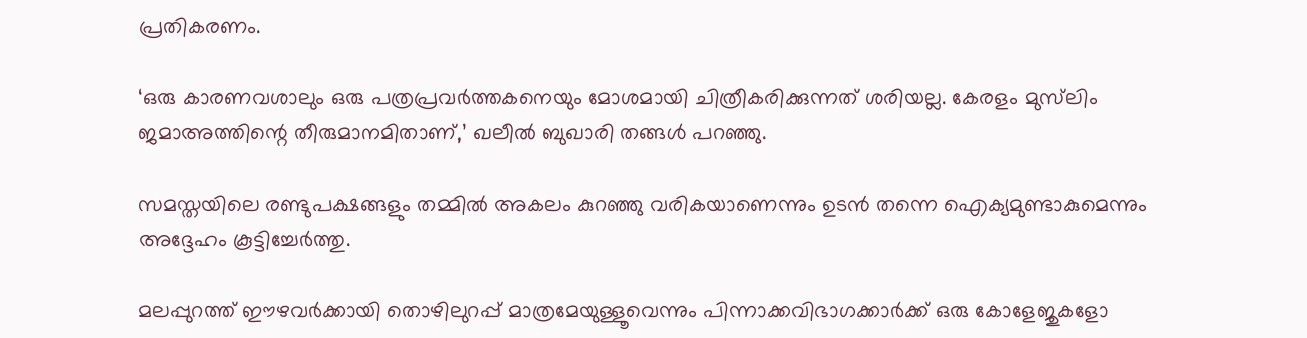പ്രതികരണം.

‘ഒരു കാരണവശാലും ഒരു പത്രപ്രവർത്തകനെയും മോശമായി ചിത്രീകരിക്കുന്നത് ശരിയല്ല. കേരളം മുസ്‌ലിം ജമാഅത്തിന്റെ തീരുമാനമിതാണ്,’ ഖലീൽ ബുഖാരി തങ്ങൾ പറഞ്ഞു.

സമസ്തയിലെ രണ്ടുപക്ഷങ്ങളും തമ്മിൽ അകലം കുറഞ്ഞു വരികയാണെന്നും ഉടൻ തന്നെ ഐക്യമുണ്ടാകുമെന്നും അദ്ദേഹം കൂട്ടിച്ചേർത്തു.

മലപ്പുറത്ത് ഈഴവർക്കായി തൊഴിലുറപ്പ് മാത്രമേയുള്ളൂവെന്നും പിന്നാക്കവിഭാഗക്കാർക്ക് ഒരു കോളേജുകളോ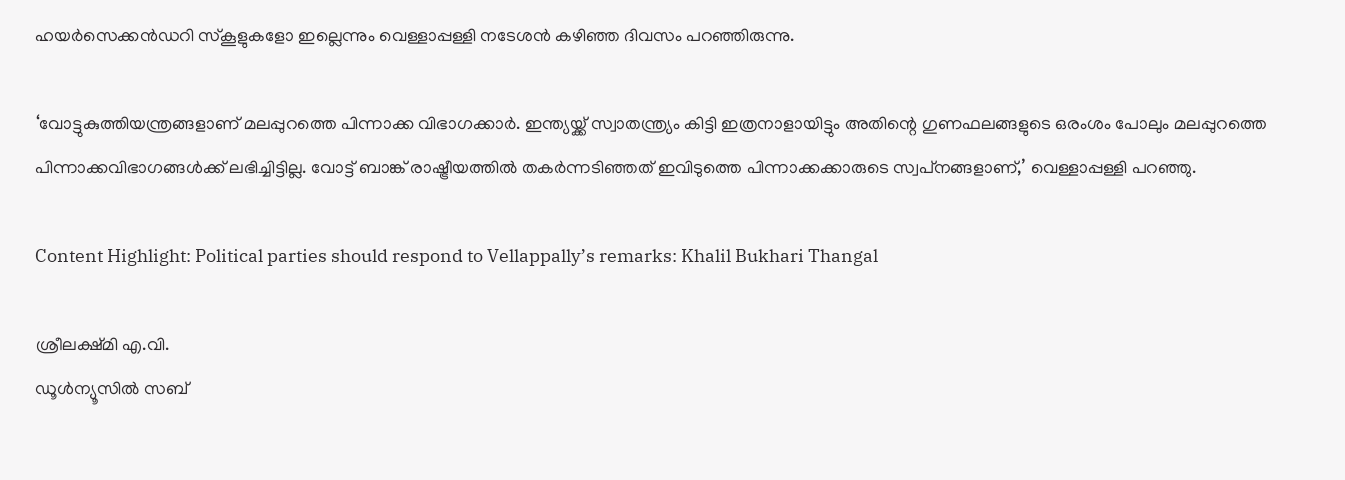ഹയർസെക്കൻഡറി സ്‌കൂളുകളോ ഇല്ലെന്നും വെള്ളാപ്പള്ളി നടേശൻ കഴിഞ്ഞ ദിവസം പറഞ്ഞിരുന്നു.

‘വോട്ടുകുത്തിയന്ത്രങ്ങളാണ് മലപ്പുറത്തെ പിന്നാക്ക വിഭാഗക്കാർ. ഇന്ത്യയ്ക്ക് സ്വാതന്ത്ര്യം കിട്ടി ഇത്രനാളായിട്ടും അതിന്റെ ഗുണഫലങ്ങളുടെ ഒരംശം പോലും മലപ്പുറത്തെ പിന്നാക്കവിഭാഗങ്ങൾക്ക് ലഭിച്ചിട്ടില്ല. വോട്ട് ബാങ്ക് രാഷ്ട്രീയത്തിൽ തകർന്നടിഞ്ഞത് ഇവിടുത്തെ പിന്നാക്കക്കാരുടെ സ്വപ്‌നങ്ങളാണ്,’ വെള്ളാപ്പള്ളി പറഞ്ഞു.

Content Highlight: Political parties should respond to Vellappally’s remarks: Khalil Bukhari Thangal

ശ്രീലക്ഷ്മി എ.വി.
ഡൂള്‍ന്യൂസില്‍ സബ്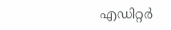എഡിറ്റര്‍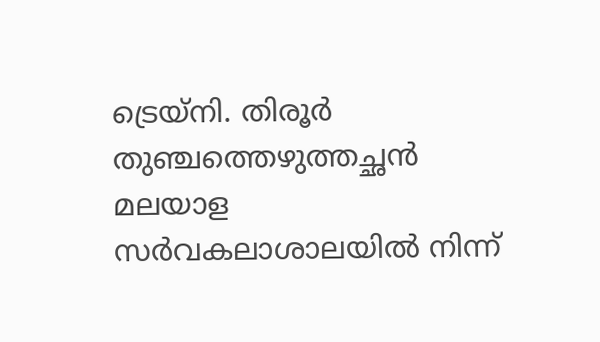ട്രെയ്‌നി. തിരൂര്‍ തുഞ്ചത്തെഴുത്തച്ഛന്‍ മലയാള സര്‍വകലാശാലയില്‍ നിന്ന്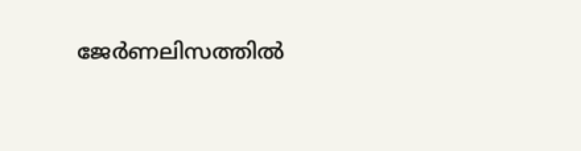ജേര്‍ണലിസത്തില്‍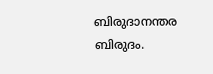ബിരുദാനന്തര ബിരുദം.